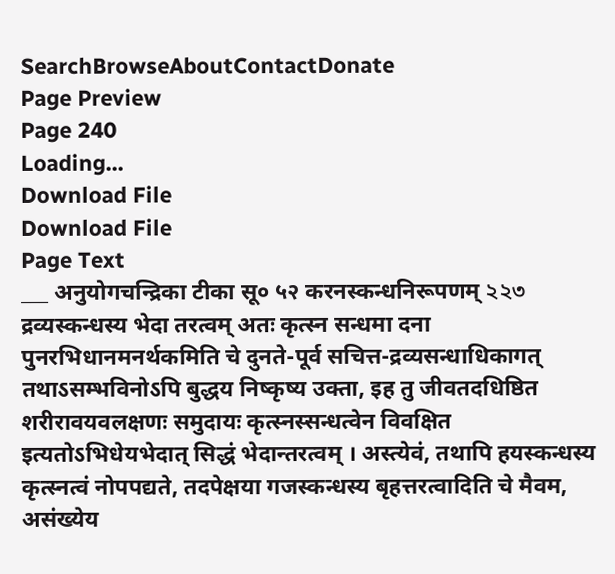SearchBrowseAboutContactDonate
Page Preview
Page 240
Loading...
Download File
Download File
Page Text
___ अनुयोगचन्द्रिका टीका सू० ५२ करनस्कन्धनिरूपणम् ২২৩ द्रव्यस्कन्धस्य भेदा तरत्वम् अतः कृत्स्न सन्धमा दना पुनरभिधानमनर्थकमिति चे दुनते-पूर्व सचित्त-द्रव्यसन्धाधिकागत् तथाऽसम्भविनोऽपि बुद्धय निष्कृष्य उक्ता, इह तु जीवतदधिष्ठित शरीरावयवलक्षणः समुदायः कृत्स्नस्सन्धत्वेन विवक्षित इत्यतोऽभिधेयभेदात् सिद्धं भेदान्तरत्वम् । अस्त्येवं, तथापि हयस्कन्धस्य कृत्स्नत्वं नोपपद्यते, तदपेक्षया गजस्कन्धस्य बृहत्तरत्वादिति चे मैवम, असंख्येय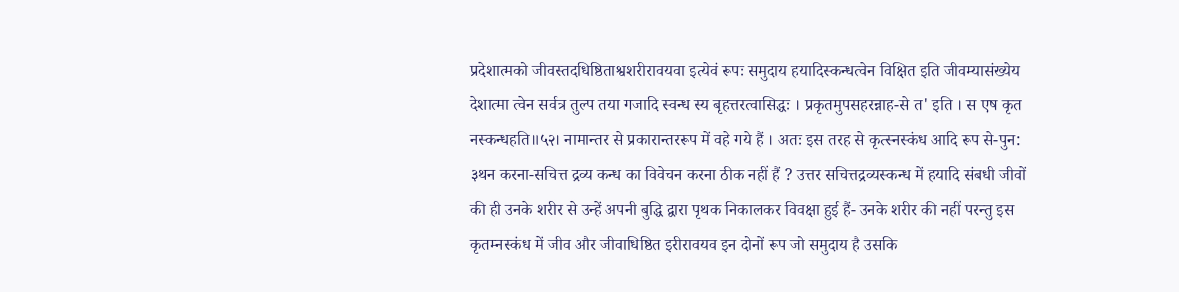प्रदेशात्मको जीवस्तदधिष्ठिताश्वशरीरावयवा इत्येवं रूपः समुदाय हयादिस्कन्धत्वेन विक्षित इति जीवम्यासंख्येय देशात्मा त्वेन सर्वत्र तुल्प तया गजादि स्वन्ध स्य बृहत्तरत्वासिद्धः । प्रकृतमुपसहरन्नाह-से त' इति । स एष कृत नस्कन्धहति॥५२। नामान्तर से प्रकारान्तररूप में वहे गये हैं । अतः इस तरह से कृत्स्नस्कंध आदि रूप से-पुन: ३थन करना-सचित्त द्रव्य कन्ध का विवेचन करना ठीक नहीं हैं ? उत्तर सचित्तद्रव्यस्कन्ध में हयादि संबधी जीवों की ही उनके शरीर से उन्हें अपनी बुद्धि द्वारा पृथक निकालकर विवक्षा हुई हैं- उनके शरीर की नहीं परन्तु इस कृतम्नस्कंध में जीव और जीवाधिष्ठित इरीरावयव इन दोनों रूप जो समुदाय है उसकि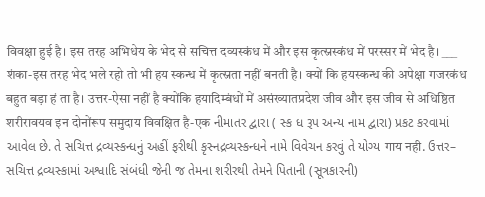विवक्षा हुई है। इस तरह अभिधेय के भेद से सचित्त दव्यस्कंध में और इस कृत्स्नस्कंध में परस्सर में भेद है। ___ शंका-इस तरह भेद भले रहो तो भी हय स्कन्ध में कृत्स्नता नहीं बनती है। क्यों कि हयस्कन्ध की अपेक्षा गजरकंध बहुत बड़ा हं ता है। उत्तर-ऐसा नहीं है क्योंकि हयादिम्बंधों में असंख्यातप्रदेश जीव और इस जीव से अधिष्ठित शरीरावयव इन दोनोंरूप समुदाय विवक्षित है-एक નીમાતર દ્વારા ( સ્ક ધ રૂપ અન્ય નામ દ્વારા) પ્રકટ કરવામાં આવેલ છે. તે સચિત્ત દ્રવ્યસ્કન્ધનું અહીં ફરીથી કૃસ્નદ્રવ્યસ્કન્ધને નામે વિવેચન કરવું તે યોગ્ય गाय नही. ઉત્તર– સચિત્ત દ્રવ્યસ્કામાં અશ્વાદિ સંબંધી જેની જ તેમના શરીરથી તેમને પિતાની (સૂત્રકારની)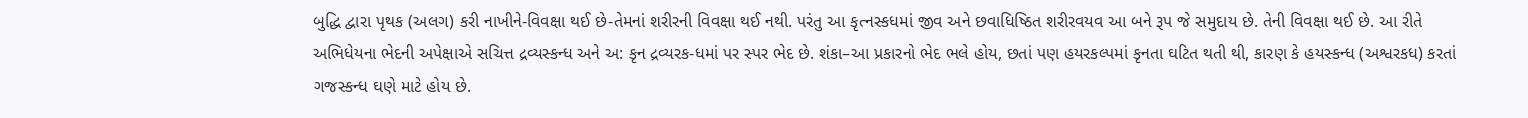બુદ્ધિ દ્વારા પૃથક (અલગ) કરી નાખીને-વિવક્ષા થઈ છે-તેમનાં શરીરની વિવક્ષા થઈ નથી. પરંતુ આ કૃત્નસ્કધમાં જીવ અને છવાધિષ્ઠિત શરીરવયવ આ બને રૂપ જે સમુદાય છે. તેની વિવક્ષા થઈ છે. આ રીતે અભિધેયના ભેદની અપેક્ષાએ સચિત્ત દ્રવ્યસ્કન્ધ અને અ: કૃન દ્રવ્યરક-ધમાં પર સ્પર ભેદ છે. શંકા–આ પ્રકારનો ભેદ ભલે હોય, છતાં પણ હયરકલ્પમાં કૃનતા ઘટિત થતી થી, કારણ કે હયસ્કન્ધ (અશ્વરકધ) કરતાં ગજસ્કન્ધ ઘણે માટે હોય છે.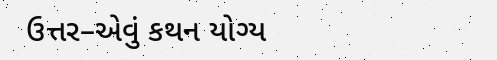ઉત્તર–એવું કથન યોગ્ય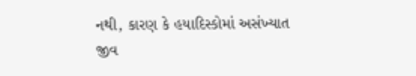નથી, કારણ કે હયાદિસ્કોમાં અસંખ્યાત જીવ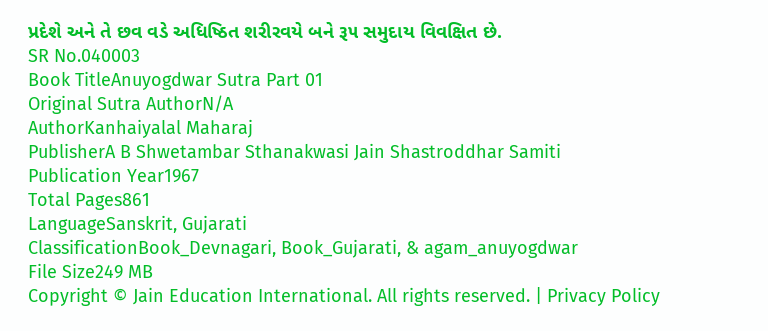પ્રદેશે અને તે છવ વડે અધિષ્ઠિત શરીરવયે બને રૂ૫ સમુદાય વિવક્ષિત છે.
SR No.040003
Book TitleAnuyogdwar Sutra Part 01
Original Sutra AuthorN/A
AuthorKanhaiyalal Maharaj
PublisherA B Shwetambar Sthanakwasi Jain Shastroddhar Samiti
Publication Year1967
Total Pages861
LanguageSanskrit, Gujarati
ClassificationBook_Devnagari, Book_Gujarati, & agam_anuyogdwar
File Size249 MB
Copyright © Jain Education International. All rights reserved. | Privacy Policy